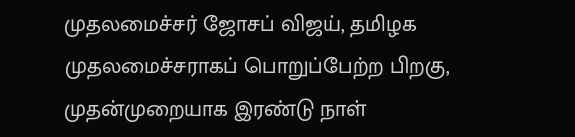முதலமைச்சர் ஜோசப் விஜய், தமிழக முதலமைச்சராகப் பொறுப்பேற்ற பிறகு, முதன்முறையாக இரண்டு நாள்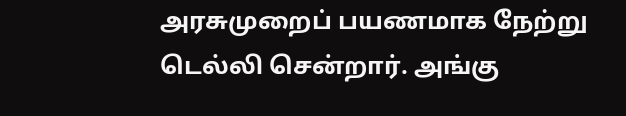அரசுமுறைப் பயணமாக நேற்று டெல்லி சென்றார். அங்கு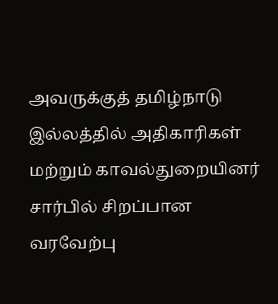அவருக்குத் தமிழ்நாடு இல்லத்தில் அதிகாரிகள் மற்றும் காவல்துறையினர் சார்பில் சிறப்பான வரவேற்பு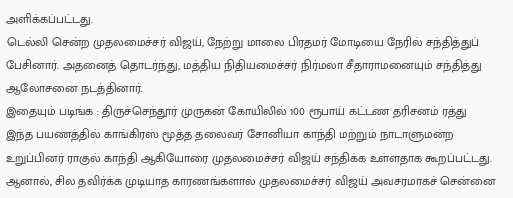அளிக்கப்பட்டது.
டெல்லி சென்ற முதலமைச்சர் விஜய், நேற்று மாலை பிரதமர் மோடியை நேரில் சந்தித்துப் பேசினார். அதனைத் தொடர்ந்து, மத்திய நிதியமைச்சர் நிர்மலா சீதாராமனையும் சந்தித்து ஆலோசனை நடத்தினார்.
இதையும் படிங்க : திருச்செந்தூர் முருகன் கோயிலில் 100 ரூபாய் கட்டண தரிசனம் ரத்து
இந்த பயணத்தில் காங்கிரஸ் மூத்த தலைவர் சோனியா காந்தி மற்றும் நாடாளுமன்ற உறுப்பினர் ராகுல் காந்தி ஆகியோரை முதலமைச்சர் விஜய் சந்திக்க உள்ளதாக கூறப்பட்டது. ஆனால், சில தவிர்க்க முடியாத காரணங்களால் முதலமைச்சர் விஜய் அவசரமாகச் சென்னை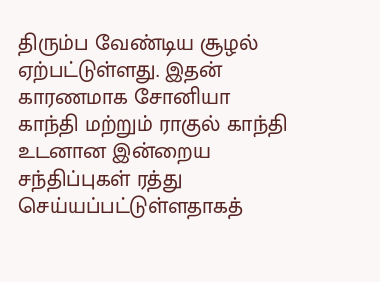திரும்ப வேண்டிய சூழல் ஏற்பட்டுள்ளது. இதன் காரணமாக சோனியா காந்தி மற்றும் ராகுல் காந்தி உடனான இன்றைய சந்திப்புகள் ரத்து செய்யப்பட்டுள்ளதாகத்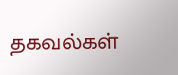தகவல்கள்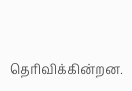தெரிவிக்கின்றன.